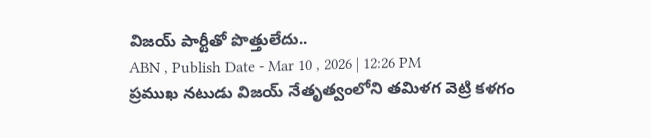విజయ్ పార్టీతో పొత్తులేదు..
ABN , Publish Date - Mar 10 , 2026 | 12:26 PM
ప్రముఖ నటుడు విజయ్ నేతృత్వంలోని తమిళగ వెట్రి కళగం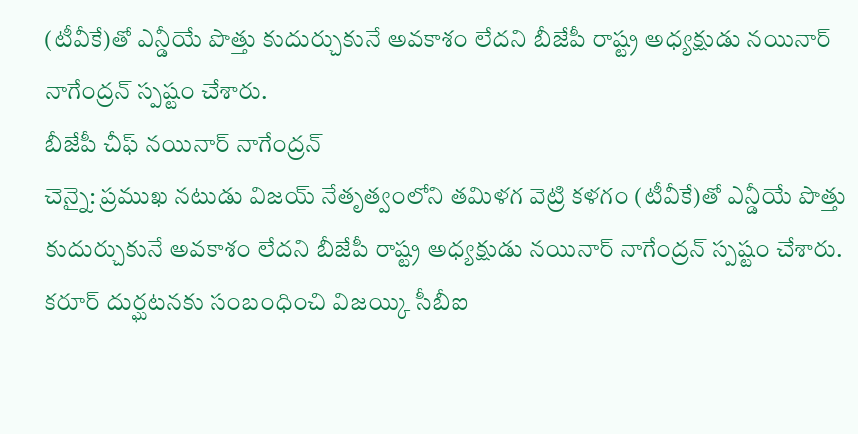(టీవీకే)తో ఎన్డీయే పొత్తు కుదుర్చుకునే అవకాశం లేదని బీజేపీ రాష్ట్ర అధ్యక్షుడు నయినార్ నాగేంద్రన్ స్పష్టం చేశారు.
బీజేపీ చీఫ్ నయినార్ నాగేంద్రన్
చెన్నై: ప్రముఖ నటుడు విజయ్ నేతృత్వంలోని తమిళగ వెట్రి కళగం (టీవీకే)తో ఎన్డీయే పొత్తు కుదుర్చుకునే అవకాశం లేదని బీజేపీ రాష్ట్ర అధ్యక్షుడు నయినార్ నాగేంద్రన్ స్పష్టం చేశారు. కరూర్ దుర్ఘటనకు సంబంధించి విజయ్కి సీబీఐ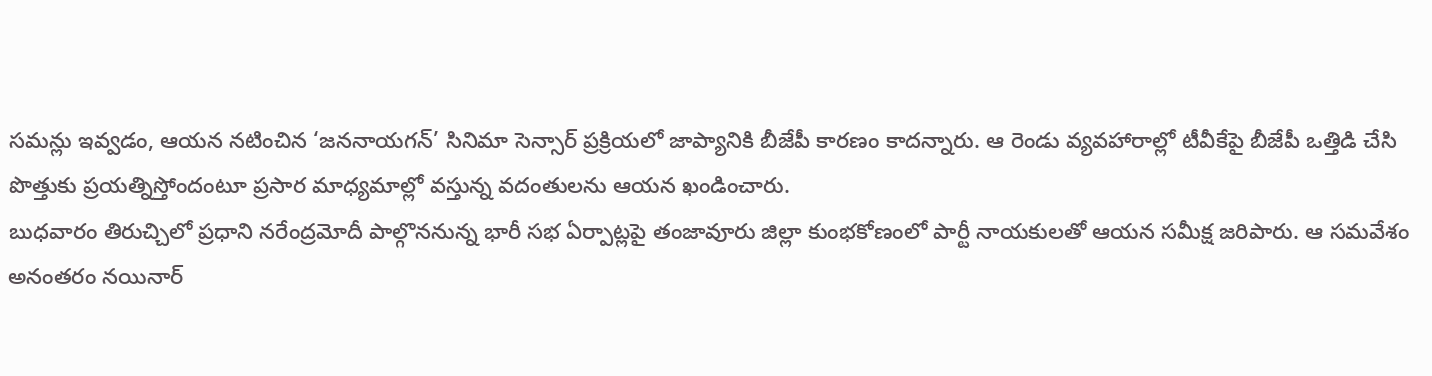సమన్లు ఇవ్వడం, ఆయన నటించిన ‘జననాయగన్’ సినిమా సెన్సార్ ప్రక్రియలో జాప్యానికి బీజేపీ కారణం కాదన్నారు. ఆ రెండు వ్యవహారాల్లో టీవీకేపై బీజేపీ ఒత్తిడి చేసి పొత్తుకు ప్రయత్నిస్తోందంటూ ప్రసార మాధ్యమాల్లో వస్తున్న వదంతులను ఆయన ఖండించారు.
బుధవారం తిరుచ్చిలో ప్రధాని నరేంద్రమోదీ పాల్గొననున్న భారీ సభ ఏర్పాట్లపై తంజావూరు జిల్లా కుంభకోణంలో పార్టీ నాయకులతో ఆయన సమీక్ష జరిపారు. ఆ సమవేశం అనంతరం నయినార్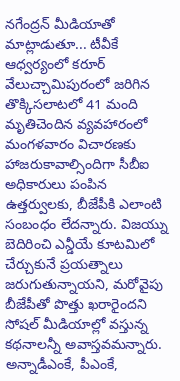నగేంద్రన్ మీడియాతో మాట్లాడుతూ... టీవీకే ఆధ్వర్యంలో కరూర్ వేలుచ్చామిపురంలో జరిగిన తొక్కిసలాటలో 41 మంది మృతిచెందిన వ్యవహారంలో మంగళవారం విచారణకు హాజరుకావాల్సిందిగా సీబీఐ అధికారులు పంపిన ఉత్తర్వులకు, బీజేపీకి ఎలాంటి సంబంధం లేదన్నారు. విజయ్ను బెదిరించి ఎన్డీయే కూటమిలో చేర్చుకునే ప్రయత్నాలు జరుగుతున్నాయని, మరోవైపు బీజేపీతో పొత్తు ఖరారైందని సోషల్ మీడియాల్లో వస్తున్న కథనాలన్నీ అవాస్తవమన్నారు.
అన్నాడీఎంకే, పీఎంకే,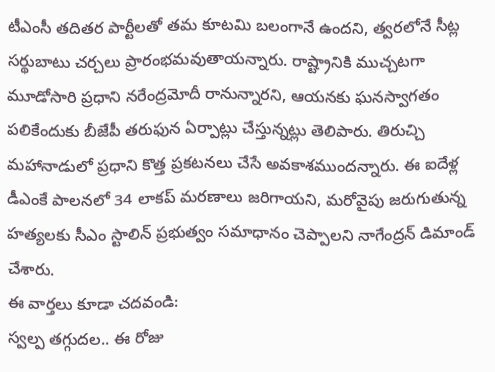టీఎంసీ తదితర పార్టీలతో తమ కూటమి బలంగానే ఉందని, త్వరలోనే సీట్ల సర్థుబాటు చర్చలు ప్రారంభమవుతాయన్నారు. రాష్ట్రానికి ముచ్చటగా మూడోసారి ప్రధాని నరేంద్రమోదీ రానున్నారని, ఆయనకు ఘనస్వాగతం పలికేందుకు బీజేపీ తరుఫున ఏర్పాట్లు చేస్తున్నట్లు తెలిపారు. తిరుచ్చి మహానాడులో ప్రధాని కొత్త ప్రకటనలు చేసే అవకాశముందన్నారు. ఈ ఐదేళ్ల డీఎంకే పాలనలో 34 లాకప్ మరణాలు జరిగాయని, మరోవైపు జరుగుతున్న హత్యలకు సీఎం స్టాలిన్ ప్రభుత్వం సమాధానం చెప్పాలని నాగేంద్రన్ డిమాండ్ చేశారు.
ఈ వార్తలు కూడా చదవండి:
స్వల్ప తగ్గుదల.. ఈ రోజు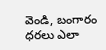వెండి, బంగారం ధరలు ఎలా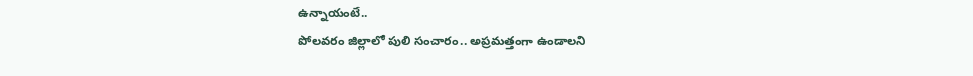ఉన్నాయంటే..
పోలవరం జిల్లాలో పులి సంచారం.. అప్రమత్తంగా ఉండాలని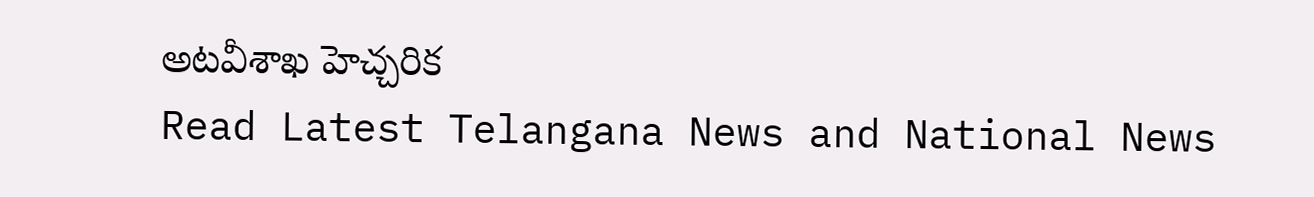అటవీశాఖ హెచ్చరిక
Read Latest Telangana News and National News